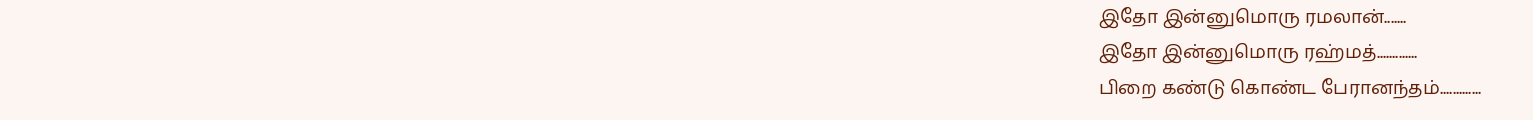இதோ இன்னுமொரு ரமலான்.......
இதோ இன்னுமொரு ரஹ்மத்.............
பிறை கண்டு கொண்ட பேரானந்தம்.............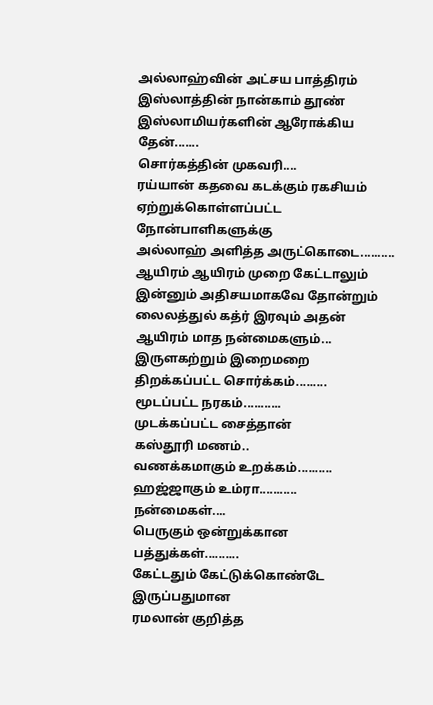அல்லாஹ்வின் அட்சய பாத்திரம்
இஸ்லாத்தின் நான்காம் தூண்
இஸ்லாமியர்களின் ஆரோக்கிய தேன்.......
சொர்கத்தின் முகவரி....
ரய்யான் கதவை கடக்கும் ரகசியம்
ஏற்றுக்கொள்ளப்பட்ட நோன்பாளிகளுக்கு
அல்லாஹ் அளித்த அருட்கொடை..........
ஆயிரம் ஆயிரம் முறை கேட்டாலும்
இன்னும் அதிசயமாகவே தோன்றும்
லைலத்துல் கத்ர் இரவும் அதன் ஆயிரம் மாத நன்மைகளும்...
இருளகற்றும் இறைமறை
திறக்கப்பட்ட சொர்க்கம்.........
மூடப்பட்ட நரகம்...........
முடக்கப்பட்ட சைத்தான்
கஸ்தூரி மணம்..
வணக்கமாகும் உறக்கம்..........
ஹஜ்ஜாகும் உம்ரா...........
நன்மைகள்....
பெருகும் ஒன்றுக்கான பத்துக்கள்..........
கேட்டதும் கேட்டுக்கொண்டே இருப்பதுமான
ரமலான் குறித்த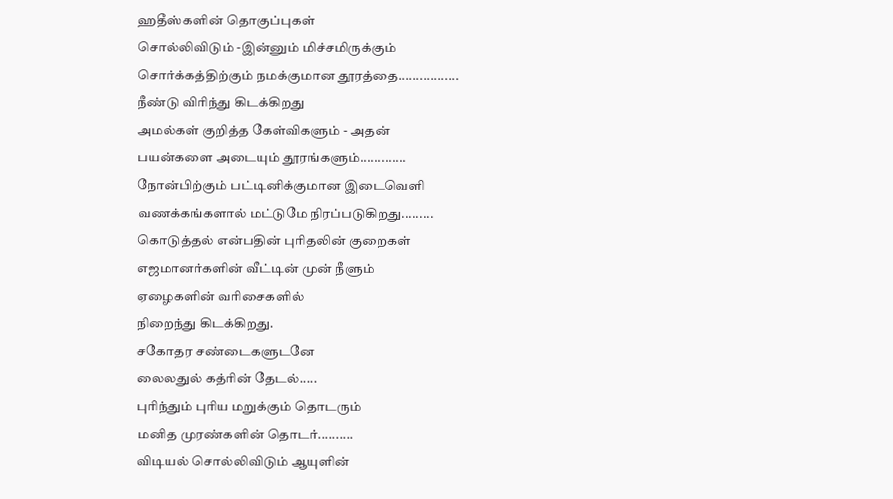ஹதீஸ்களின் தொகுப்புகள்
சொல்லிவிடும் -இன்னும் மிச்சமிருக்கும்
சொர்க்கத்திற்கும் நமக்குமான தூரத்தை.................
நீண்டு விரிந்து கிடக்கிறது
அமல்கள் குறித்த கேள்விகளும் - அதன்
பயன்களை அடையும் தூரங்களும்.............
நோன்பிற்கும் பட்டினிக்குமான இடைவெளி
வணக்கங்களால் மட்டுமே நிரப்படுகிறது.........
கொடுத்தல் என்பதின் புரிதலின் குறைகள்
எஜமானர்களின் வீட்டின் முன் நீளும்
ஏழைகளின் வரிசைகளில்
நிறைந்து கிடக்கிறது.
சகோதர சண்டைகளுடனே
லைலதுல் கத்ரின் தேடல்.....
புரிந்தும் புரிய மறுக்கும் தொடரும்
மனித முரண்களின் தொடர்..........
விடியல் சொல்லிவிடும் ஆயுளின்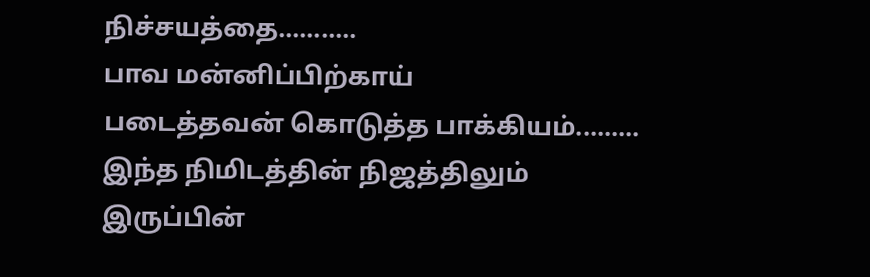நிச்சயத்தை...........
பாவ மன்னிப்பிற்காய்
படைத்தவன் கொடுத்த பாக்கியம்.........
இந்த நிமிடத்தின் நிஜத்திலும்
இருப்பின்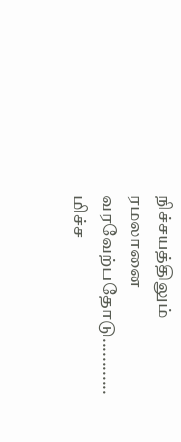நிச்சயத்திலும்
ரமலானை வரவேற்பதோடு............
மிச்ச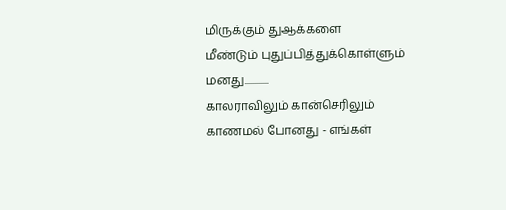மிருக்கும் துஆக்களை
மீண்டும் புதுப்பித்துக்கொள்ளும் மனது............
காலராவிலும் கான்செரிலும்
காணமல் போனது - எங்கள்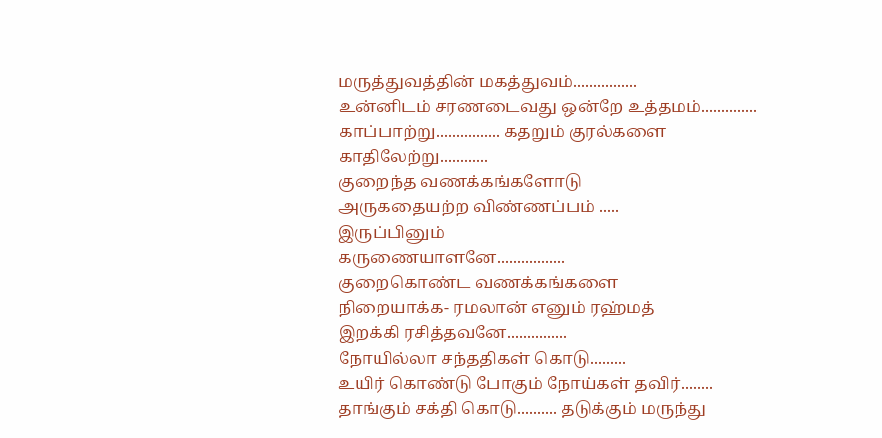மருத்துவத்தின் மகத்துவம்................
உன்னிடம் சரணடைவது ஒன்றே உத்தமம்..............
காப்பாற்று................ கதறும் குரல்களை காதிலேற்று............
குறைந்த வணக்கங்களோடு
அருகதையற்ற விண்ணப்பம் .....
இருப்பினும்
கருணையாளனே.................
குறைகொண்ட வணக்கங்களை
நிறையாக்க- ரமலான் எனும் ரஹ்மத்
இறக்கி ரசித்தவனே...............
நோயில்லா சந்ததிகள் கொடு.........
உயிர் கொண்டு போகும் நோய்கள் தவிர்........
தாங்கும் சக்தி கொடு.......... தடுக்கும் மருந்து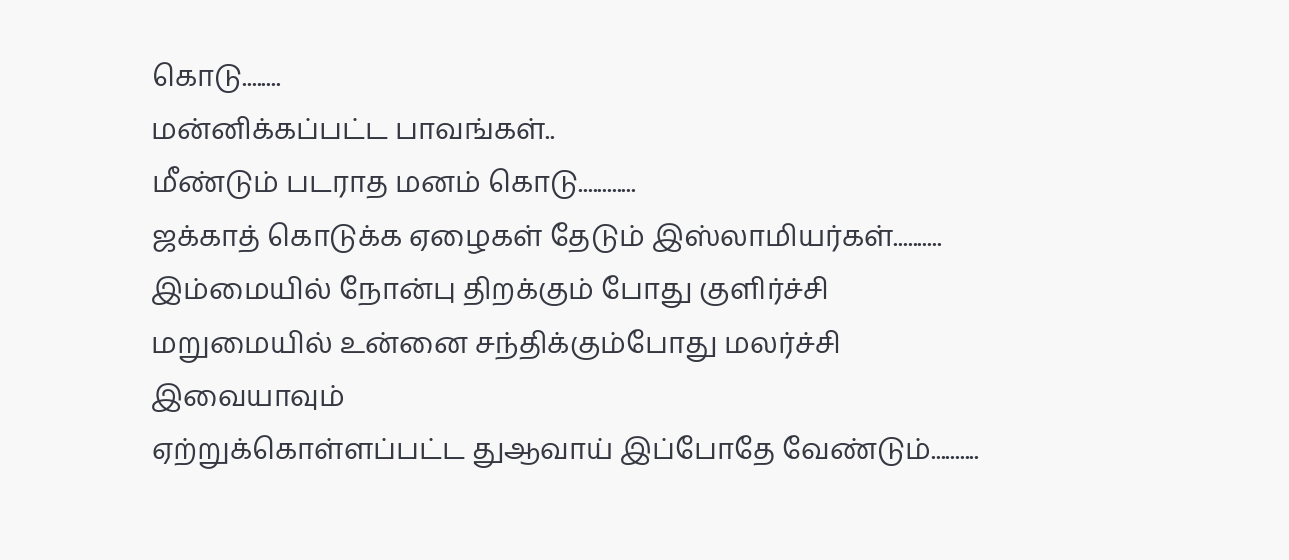கொடு........
மன்னிக்கப்பட்ட பாவங்கள்..
மீண்டும் படராத மனம் கொடு............
ஜக்காத் கொடுக்க ஏழைகள் தேடும் இஸ்லாமியர்கள்..........
இம்மையில் நோன்பு திறக்கும் போது குளிர்ச்சி
மறுமையில் உன்னை சந்திக்கும்போது மலர்ச்சி
இவையாவும்
ஏற்றுக்கொள்ளப்பட்ட துஆவாய் இப்போதே வேண்டும்..........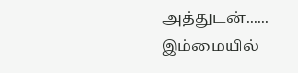அத்துடன்...... இம்மையில்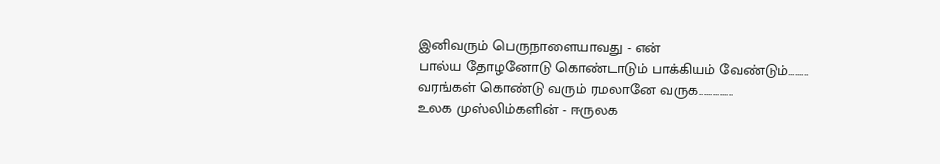இனிவரும் பெருநாளையாவது - என்
பால்ய தோழனோடு கொண்டாடும் பாக்கியம் வேண்டும்.........
வரங்கள் கொண்டு வரும் ரமலானே வருக...............
உலக முஸ்லிம்களின் - ஈருலக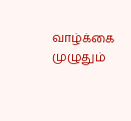வாழ்க்கை முழுதும்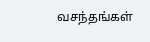வசந்தங்கள்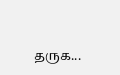தருக...